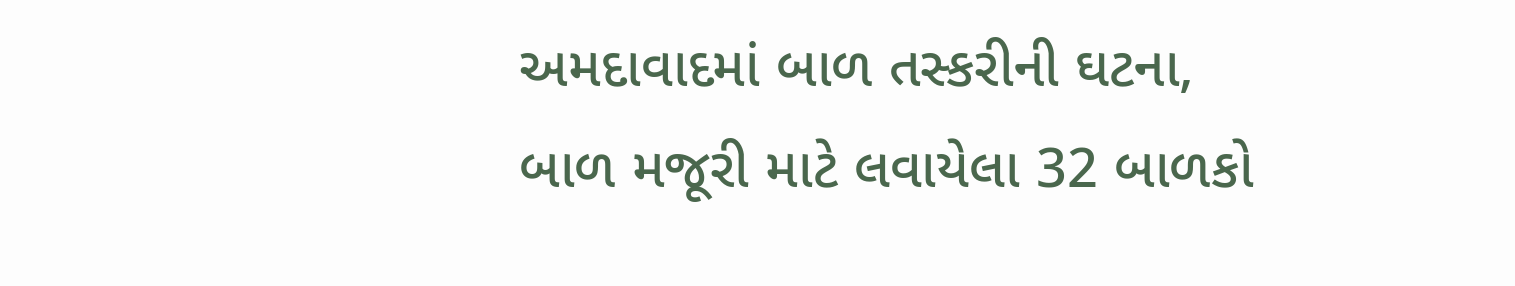અમદાવાદમાં બાળ તસ્કરીની ઘટના, બાળ મજૂરી માટે લવાયેલા 32 બાળકો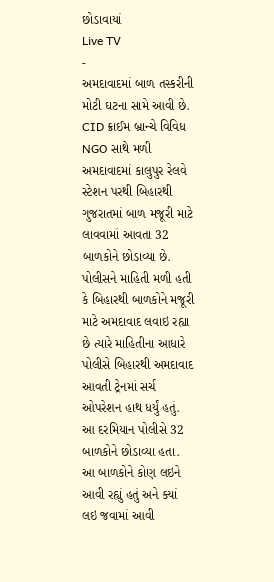છોડાવાયાં
Live TV
-
અમદાવાદમાં બાળ તસ્કરીની મોટી ઘટના સામે આવી છે. CID ક્રાઈમ બ્રાન્ચે વિવિધ NGO સાથે મળી અમદાવાદમાં કાલુપુર રેલવે સ્ટેશન પરથી બિહારથી ગુજરાતમાં બાળ મજૂરી માટે લાવવામાં આવતા 32 બાળકોને છોડાવ્યા છે.
પોલીસને માહિતી મળી હતી કે બિહારથી બાળકોને મજૂરી માટે અમદાવાદ લવાઇ રહ્યા છે ત્યારે માહિતીના આધારે પોલીસે બિહારથી અમદાવાદ આવતી ટ્રેનમાં સર્ચ ઓપરેશન હાથ ધર્યું હતું. આ દરમિયાન પોલીસે 32 બાળકોને છોડાવ્યા હતા. આ બાળકોને કોણ લઇને આવી રહ્યું હતું અને ક્યાં લઇ જવામાં આવી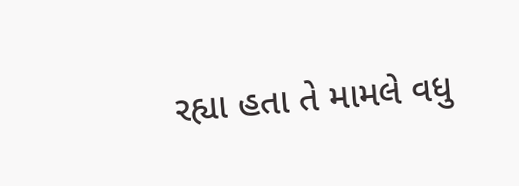રહ્યા હતા તે મામલે વધુ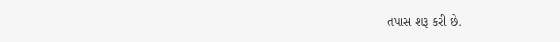તપાસ શરૂ કરી છે.